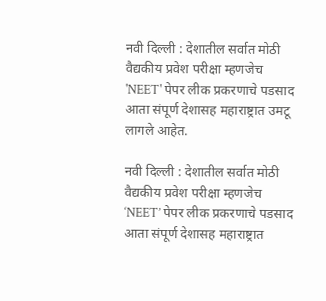नवी दिल्ली : देशातील सर्वात मोठी वैद्यकीय प्रवेश परीक्षा म्हणजेच 'NEET' पेपर लीक प्रकरणाचे पडसाद आता संपूर्ण देशासह महाराष्ट्रात उमटू लागले आहेत.

नवी दिल्ली : देशातील सर्वात मोठी वैद्यकीय प्रवेश परीक्षा म्हणजेच ‘NEET’ पेपर लीक प्रकरणाचे पडसाद आता संपूर्ण देशासह महाराष्ट्रात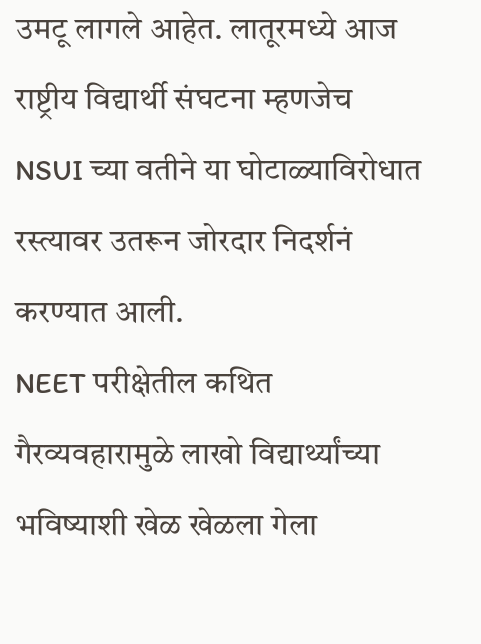उमटू लागले आहेत. लातूरमध्ये आज राष्ट्रीय विद्यार्थी संघटना म्हणजेच NSUI च्या वतीने या घोटाळ्याविरोधात रस्त्यावर उतरून जोरदार निदर्शनं करण्यात आली.
NEET परीक्षेतील कथित गैरव्यवहारामुळे लाखो विद्यार्थ्यांच्या भविष्याशी खेळ खेळला गेला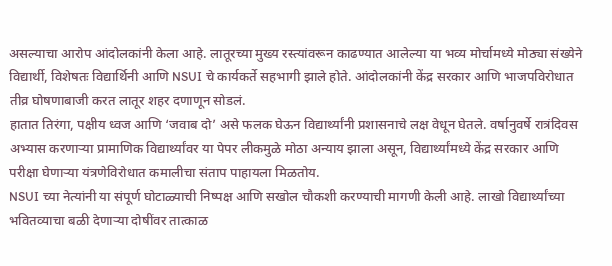असल्याचा आरोप आंदोलकांनी केला आहे. लातूरच्या मुख्य रस्त्यांवरून काढण्यात आलेल्या या भव्य मोर्चामध्ये मोठ्या संख्येने विद्यार्थी, विशेषतः विद्यार्थिनी आणि NSUI चे कार्यकर्ते सहभागी झाले होते. आंदोलकांनी केंद्र सरकार आणि भाजपविरोधात तीव्र घोषणाबाजी करत लातूर शहर दणाणून सोडलं.
हातात तिरंगा, पक्षीय ध्वज आणि ‘जवाब दो’ असे फलक घेऊन विद्यार्थ्यांनी प्रशासनाचे लक्ष वेधून घेतले. वर्षानुवर्षे रात्रंदिवस अभ्यास करणाऱ्या प्रामाणिक विद्यार्थ्यांवर या पेपर लीकमुळे मोठा अन्याय झाला असून, विद्यार्थ्यांमध्ये केंद्र सरकार आणि परीक्षा घेणाऱ्या यंत्रणेविरोधात कमालीचा संताप पाहायला मिळतोय.
NSUI च्या नेत्यांनी या संपूर्ण घोटाळ्याची निष्पक्ष आणि सखोल चौकशी करण्याची मागणी केली आहे. लाखो विद्यार्थ्यांच्या भवितव्याचा बळी देणाऱ्या दोषींवर तात्काळ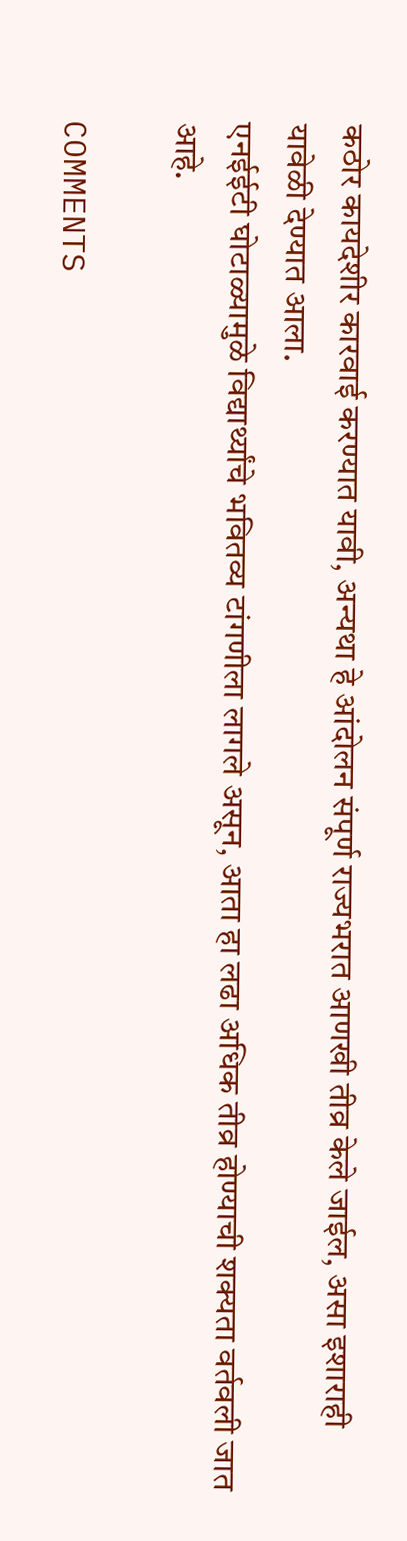कठोर कायदेशीर कारवाई करण्यात यावी, अन्यथा हे आंदोलन संपूर्ण राज्यभरात आणखी तीव्र केले जाईल, असा इशाराही यावेळी देण्यात आला.
एनईईटी घोटाळ्यामुळे विद्यार्थ्यांचे भवितव्य टांगणीला लागले असून, आता हा लढा अधिक तीव्र होण्याची शक्यता वर्तवली जात आहे.

COMMENTS